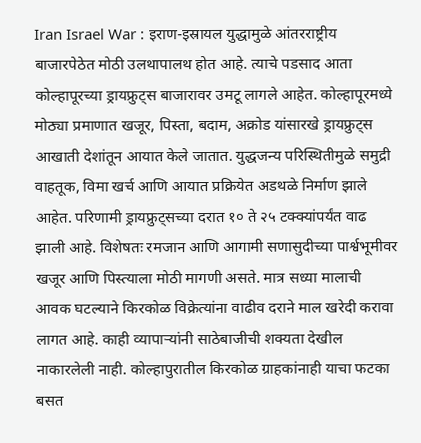Iran Israel War : इराण-इस्रायल युद्धामुळे आंतरराष्ट्रीय बाजारपेठेत मोठी उलथापालथ होत आहे. त्याचे पडसाद आता कोल्हापूरच्या ड्रायफ्रुट्स बाजारावर उमटू लागले आहेत. कोल्हापूरमध्ये मोठ्या प्रमाणात खजूर, पिस्ता, बदाम, अक्रोड यांसारखे ड्रायफ्रुट्स आखाती देशांतून आयात केले जातात. युद्धजन्य परिस्थितीमुळे समुद्री वाहतूक, विमा खर्च आणि आयात प्रक्रियेत अडथळे निर्माण झाले आहेत. परिणामी ड्रायफ्रुट्सच्या दरात १० ते २५ टक्क्यांपर्यंत वाढ झाली आहे. विशेषतः रमजान आणि आगामी सणासुदीच्या पार्श्वभूमीवर खजूर आणि पिस्त्याला मोठी मागणी असते. मात्र सध्या मालाची आवक घटल्याने किरकोळ विक्रेत्यांना वाढीव दराने माल खरेदी करावा लागत आहे. काही व्यापाऱ्यांनी साठेबाजीची शक्यता देखील नाकारलेली नाही. कोल्हापुरातील किरकोळ ग्राहकांनाही याचा फटका बसत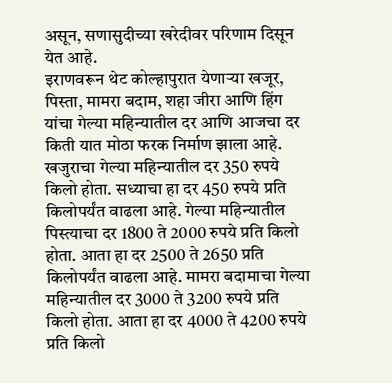असून, सणासुदीच्या खरेदीवर परिणाम दिसून येत आहे.
इराणवरून थेट कोल्हापुरात येणाऱ्या खजूर, पिस्ता, मामरा बदाम, शहा जीरा आणि हिंग यांचा गेल्या महिन्यातील दर आणि आजचा दर किती यात मोठा फरक निर्माण झाला आहे. खजुराचा गेल्या महिन्यातील दर 350 रुपये किलो होता. सध्याचा हा दर 450 रुपये प्रति किलोपर्यंत वाढला आहे. गेल्या महिन्यातील पिस्त्याचा दर 1800 ते 2000 रुपये प्रति किलो होता. आता हा दर 2500 ते 2650 प्रति किलोपर्यंत वाढला आहे. मामरा बदामाचा गेल्या महिन्यातील दर 3000 ते 3200 रुपये प्रति किलो होता. आता हा दर 4000 ते 4200 रुपये प्रति किलो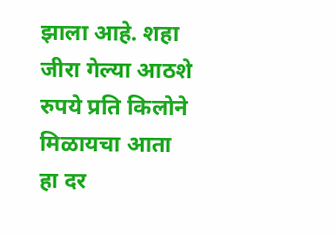झाला आहे. शहा जीरा गेल्या आठशे रुपये प्रति किलोने मिळायचा आता हा दर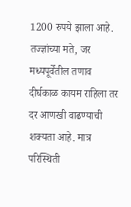1200 रुपये झाला आहे.
तज्ज्ञांच्या मते, जर मध्यपूर्वेतील तणाव दीर्घकाळ कायम राहिला तर दर आणखी वाढण्याची शक्यता आहे. मात्र परिस्थिती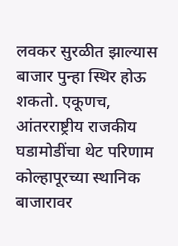लवकर सुरळीत झाल्यास बाजार पुन्हा स्थिर होऊ शकतो. एकूणच, आंतरराष्ट्रीय राजकीय घडामोडींचा थेट परिणाम कोल्हापूरच्या स्थानिक बाजारावर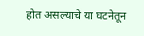होत असल्याचे या घटनेतून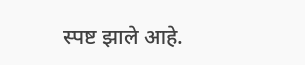स्पष्ट झाले आहे.